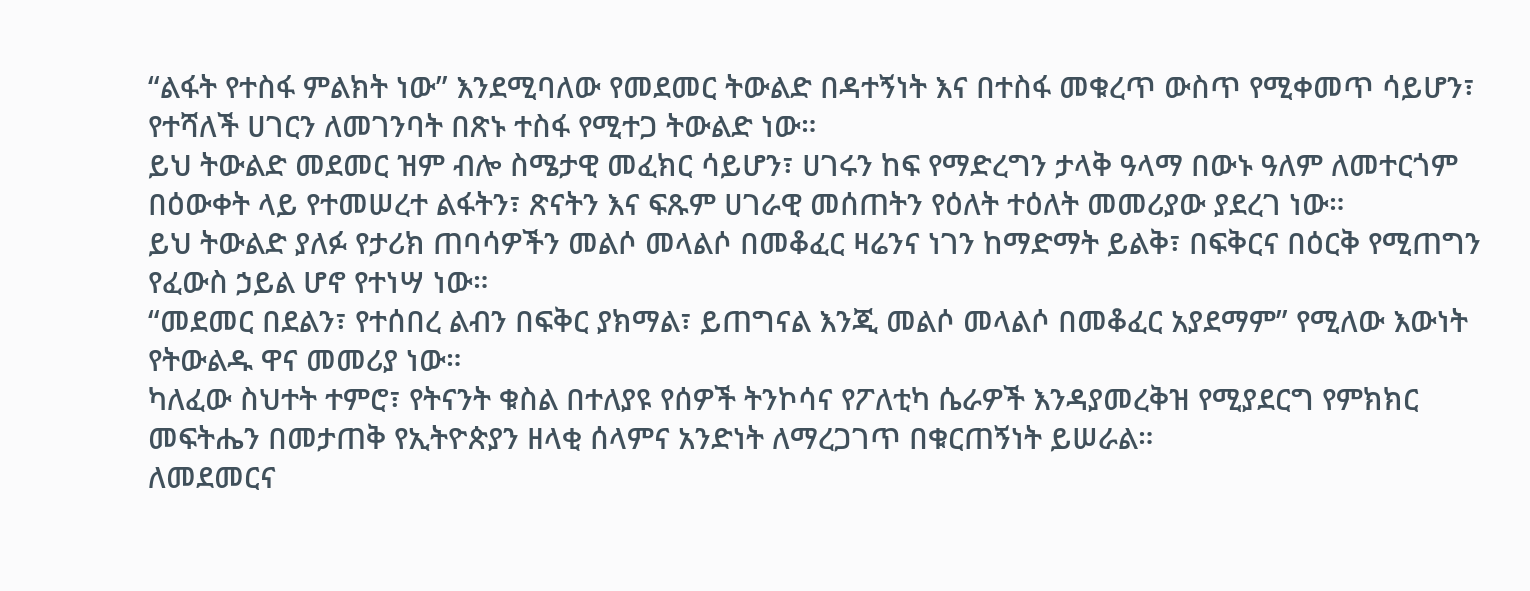“ልፋት የተስፋ ምልክት ነው” እንደሚባለው የመደመር ትውልድ በዳተኝነት እና በተስፋ መቁረጥ ውስጥ የሚቀመጥ ሳይሆን፣ የተሻለች ሀገርን ለመገንባት በጽኑ ተስፋ የሚተጋ ትውልድ ነው።
ይህ ትውልድ መደመር ዝም ብሎ ስሜታዊ መፈክር ሳይሆን፣ ሀገሩን ከፍ የማድረግን ታላቅ ዓላማ በውኑ ዓለም ለመተርጎም በዕውቀት ላይ የተመሠረተ ልፋትን፣ ጽናትን እና ፍጹም ሀገራዊ መሰጠትን የዕለት ተዕለት መመሪያው ያደረገ ነው።
ይህ ትውልድ ያለፉ የታሪክ ጠባሳዎችን መልሶ መላልሶ በመቆፈር ዛሬንና ነገን ከማድማት ይልቅ፣ በፍቅርና በዕርቅ የሚጠግን የፈውስ ኃይል ሆኖ የተነሣ ነው።
“መደመር በደልን፣ የተሰበረ ልብን በፍቅር ያክማል፣ ይጠግናል እንጂ መልሶ መላልሶ በመቆፈር አያደማም” የሚለው እውነት የትውልዱ ዋና መመሪያ ነው።
ካለፈው ስህተት ተምሮ፣ የትናንት ቁስል በተለያዩ የሰዎች ትንኮሳና የፖለቲካ ሴራዎች እንዳያመረቅዝ የሚያደርግ የምክክር መፍትሔን በመታጠቅ የኢትዮጵያን ዘላቂ ሰላምና አንድነት ለማረጋገጥ በቁርጠኝነት ይሠራል።
ለመደመርና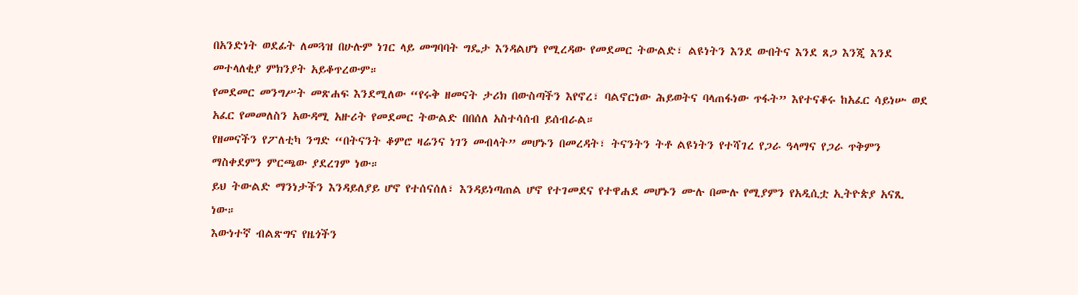በአንድነት ወደፊት ለመጓዝ በሁሉም ነገር ላይ መግባባት ግዴታ እንዳልሆነ የሚረዳው የመደመር ትውልድ፣ ልዩነትን እንደ ውበትና እንደ ጸጋ እንጂ እንደ መተላለቂያ ምክንያት አይቆጥረውም።
የመደመር መንግሥት መጽሐፍ እንደሚለው “የሩቅ ዘመናት ታሪክ በውስጣችን እየኖረ፣ ባልኖርነው ሕይወትና ባላጠፋነው ጥፋት” እየተናቆሩ ከአፈር ሳይነሡ ወደ አፈር የመመለስን አውዳሚ አዙሪት የመደመር ትውልድ በበሰለ አስተሳሰብ ይሰብራል።
የዘመናችን የፖለቲካ ንግድ “በትናንት ቆምሮ ዛሬንና ነገን መብላት” መሆኑን በመረዳት፣ ትናንትን ትቶ ልዩነትን የተሻገረ የጋራ ዓላማና የጋራ ጥቅምን ማስቀደምን ምርጫው ያደረገም ነው።
ይህ ትውልድ ማንነታችን እንዳይለያይ ሆኖ የተሰናሰለ፣ እንዳይነጣጠል ሆኖ የተገመደና የተዋሐደ መሆኑን ሙሉ በሙሉ የሚያምን የአዲሲቷ ኢትዮጵያ አናጺ ነው።
እውነተኛ ብልጽግና የዜጎችን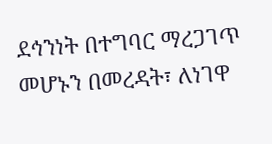ደኅንነት በተግባር ማረጋገጥ መሆኑን በመረዳት፣ ለነገዋ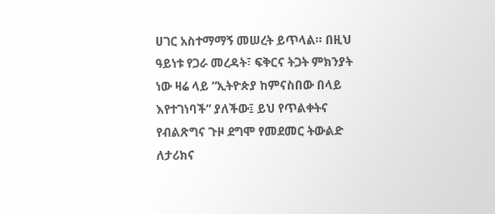ሀገር አስተማማኝ መሠረት ይጥላል። በዚህ ዓይነቱ የጋራ መረዳት፣ ፍቅርና ትጋት ምክንያት ነው ዛሬ ላይ “ኢትዮጵያ ከምናስበው በላይ እየተገነባች” ያለችው፤ ይህ የጥልቀትና የብልጽግና ጉዞ ደግሞ የመደመር ትውልድ ለታሪክና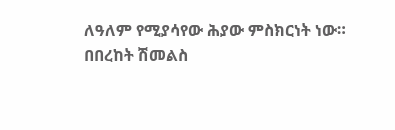ለዓለም የሚያሳየው ሕያው ምስክርነት ነው።
በበረከት ሽመልስ